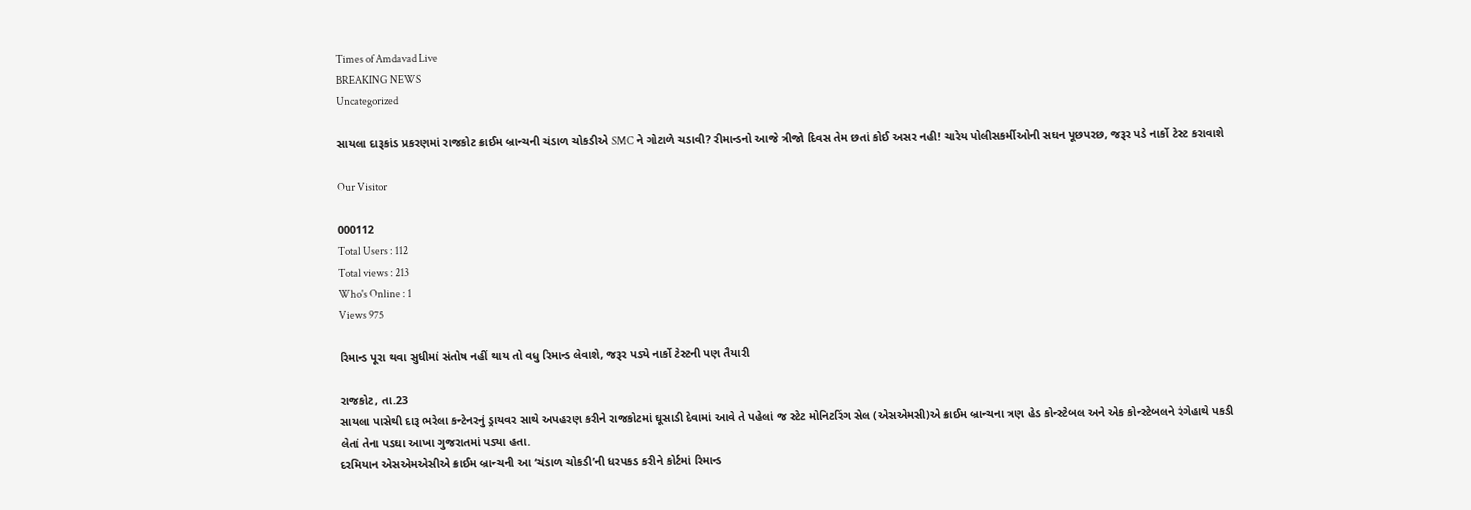Times of Amdavad Live
BREAKING NEWS
Uncategorized

સાયલા દારૂકાંડ પ્રકરણમાં રાજકોટ ક્રાઈમ બ્રાન્ચની ચંડાળ ચોકડીએ SMC ને ગોટાળે ચડાવી? રીમાન્ડનો આજે ત્રીજો દિવસ તેમ છતાં કોઈ અસર નહી! ચારેય પોલીસકર્મીઓની સઘન પૂછપરછ, જરૂર પડે નાર્કો ટેસ્ટ કરાવાશે

Our Visitor

000112
Total Users : 112
Total views : 213
Who's Online : 1
Views 975

રિમાન્ડ પૂરા થવા સુધીમાં સંતોષ નહીં થાય તો વધુ રિમાન્ડ લેવાશે, જરૂર પડ્યે નાર્કો ટેસ્ટની પણ તૈયારી

રાજકોટ, તા.23
સાયલા પાસેથી દારૂ ભરેલા કન્ટેનરનું ડ્રાયવર સાથે અપહરણ કરીને રાજકોટમાં ઘૂસાડી દેવામાં આવે તે પહેલાં જ સ્ટેટ મોનિટરિંગ સેલ (એસએમસી)એ ક્રાઈમ બ્રાન્ચના ત્રણ હેડ કોન્સ્ટેબલ અને એક કોન્સ્ટેબલને રંગેહાથે પકડી લેતાં તેના પડઘા આખા ગુજરાતમાં પડ્યા હતા.
દરમિયાન એસએમએસીએ ક્રાઈમ બ્રાન્ચની આ ‘ચંડાળ ચોકડી’ની ધરપકડ કરીને કોર્ટમાં રિમાન્ડ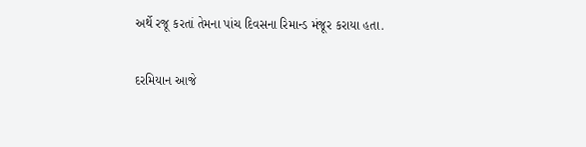અર્થે રજૂ કરતાં તેમના પાંચ દિવસના રિમાન્ડ મંજૂર કરાયા હતા.

દરમિયાન આજે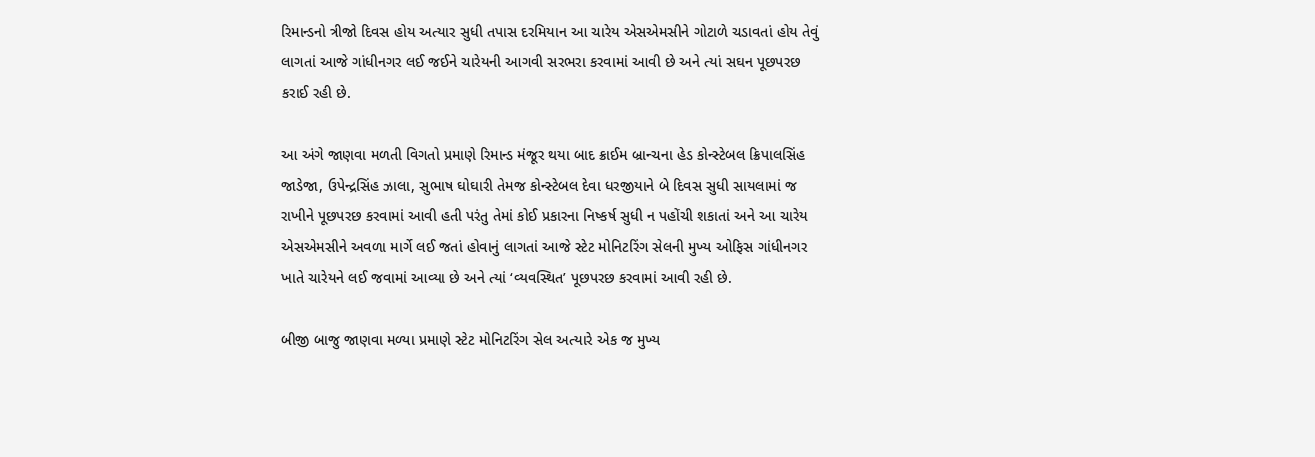રિમાન્ડનો ત્રીજો દિવસ હોય અત્યાર સુધી તપાસ દરમિયાન આ ચારેય એસએમસીને ગોટાળે ચડાવતાં હોય તેવું લાગતાં આજે ગાંધીનગર લઈ જઈને ચારેયની આગવી સરભરા કરવામાં આવી છે અને ત્યાં સઘન પૂછપરછ કરાઈ રહી છે.

આ અંગે જાણવા મળતી વિગતો પ્રમાણે રિમાન્ડ મંજૂર થયા બાદ ક્રાઈમ બ્રાન્ચના હેડ કોન્સ્ટેબલ ક્રિપાલસિંહ જાડેજા, ઉપેન્દ્રસિંહ ઝાલા, સુભાષ ઘોઘારી તેમજ કોન્સ્ટેબલ દેવા ધરજીયાને બે દિવસ સુધી સાયલામાં જ રાખીને પૂછપરછ કરવામાં આવી હતી પરંતુ તેમાં કોઈ પ્રકારના નિષ્કર્ષ સુધી ન પહોંચી શકાતાં અને આ ચારેય એસએમસીને અવળા માર્ગે લઈ જતાં હોવાનું લાગતાં આજે સ્ટેટ મોનિટરિંગ સેલની મુખ્ય ઓફિસ ગાંધીનગર ખાતે ચારેયને લઈ જવામાં આવ્યા છે અને ત્યાં ‘વ્યવસ્થિત’ પૂછપરછ કરવામાં આવી રહી છે.

બીજી બાજુ જાણવા મળ્યા પ્રમાણે સ્ટેટ મોનિટરિંગ સેલ અત્યારે એક જ મુખ્ય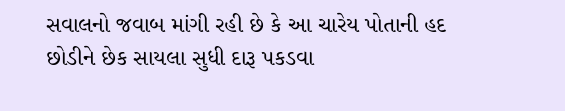સવાલનો જવાબ માંગી રહી છે કે આ ચારેય પોતાની હદ છોડીને છેક સાયલા સુધી દારૂ પકડવા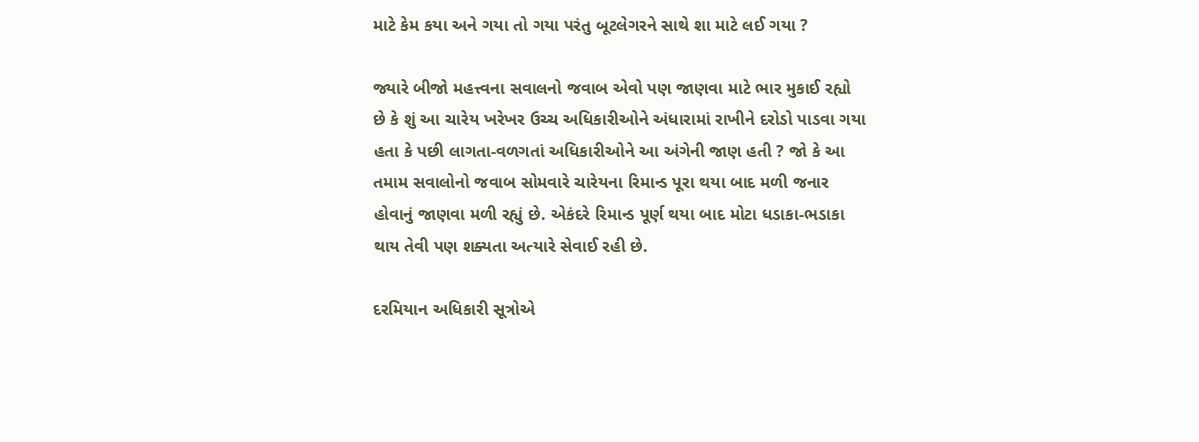માટે કેમ કયા અને ગયા તો ગયા પરંતુ બૂટલેગરને સાથે શા માટે લઈ ગયા ?

જ્યારે બીજો મહત્ત્વના સવાલનો જવાબ એવો પણ જાણવા માટે ભાર મુકાઈ રહ્યો છે કે શું આ ચારેય ખરેખર ઉચ્ચ અધિકારીઓને અંધારામાં રાખીને દરોડો પાડવા ગયા હતા કે પછી લાગતા-વળગતાં અધિકારીઓને આ અંગેની જાણ હતી ? જો કે આ તમામ સવાલોનો જવાબ સોમવારે ચારેયના રિમાન્ડ પૂરા થયા બાદ મળી જનાર હોવાનું જાણવા મળી રહ્યું છે. એકંદરે રિમાન્ડ પૂર્ણ થયા બાદ મોટા ધડાકા-ભડાકા થાય તેવી પણ શક્યતા અત્યારે સેવાઈ રહી છે.

દરમિયાન અધિકારી સૂત્રોએ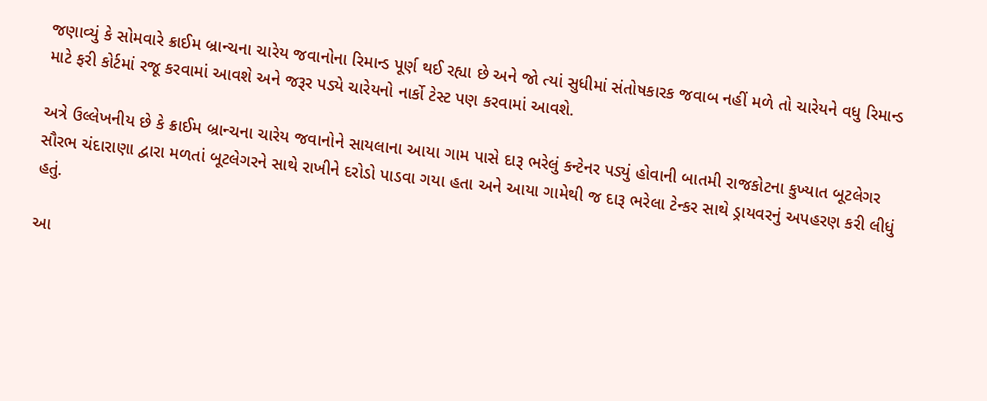જણાવ્યું કે સોમવારે ક્રાઈમ બ્રાન્ચના ચારેય જવાનોના રિમાન્ડ પૂર્ણ થઈ રહ્યા છે અને જો ત્યાં સુધીમાં સંતોષકારક જવાબ નહીં મળે તો ચારેયને વધુ રિમાન્ડ માટે ફરી કોર્ટમાં રજૂ કરવામાં આવશે અને જરૂર પડ્યે ચારેયનો નાર્કો ટેસ્ટ પણ કરવામાં આવશે.

અત્રે ઉલ્લેખનીય છે કે ક્રાઈમ બ્રાન્ચના ચારેય જવાનોને સાયલાના આયા ગામ પાસે દારૂ ભરેલું કન્ટેનર પડ્યું હોવાની બાતમી રાજકોટના કુખ્યાત બૂટલેગર સૌરભ ચંદારાણા દ્વારા મળતાં બૂટલેગરને સાથે રાખીને દરોડો પાડવા ગયા હતા અને આયા ગામેથી જ દારૂ ભરેલા ટેન્કર સાથે ડ્રાયવરનું અપહરણ કરી લીધું હતું.

આ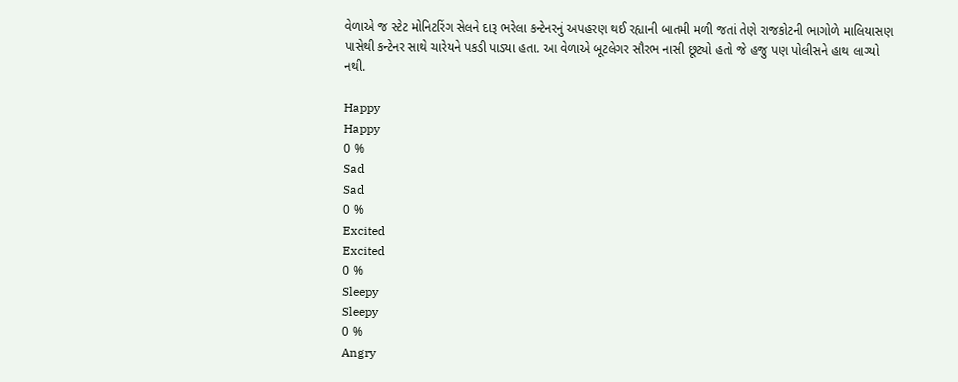વેળાએ જ સ્ટેટ મોનિટરિંગ સેલને દારૂ ભરેલા કન્ટેનરનું અપહરણ થઈ રહ્યાની બાતમી મળી જતાં તેણે રાજકોટની ભાગોળે માલિયાસણ પાસેથી કન્ટેનર સાથે ચારેયને પકડી પાડ્યા હતા. આ વેળાએ બૂટલેગર સૌરભ નાસી છૂટ્યો હતો જે હજુ પણ પોલીસને હાથ લાગ્યો નથી.

Happy
Happy
0 %
Sad
Sad
0 %
Excited
Excited
0 %
Sleepy
Sleepy
0 %
Angry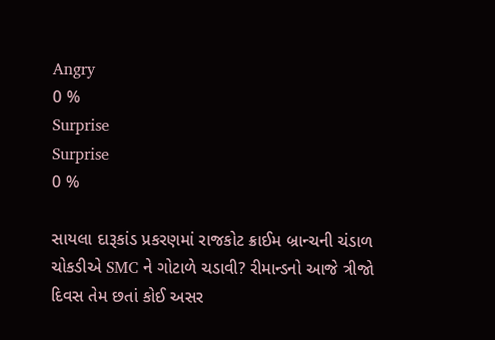Angry
0 %
Surprise
Surprise
0 %

સાયલા દારૂકાંડ પ્રકરણમાં રાજકોટ ક્રાઈમ બ્રાન્ચની ચંડાળ ચોકડીએ SMC ને ગોટાળે ચડાવી? રીમાન્ડનો આજે ત્રીજો દિવસ તેમ છતાં કોઈ અસર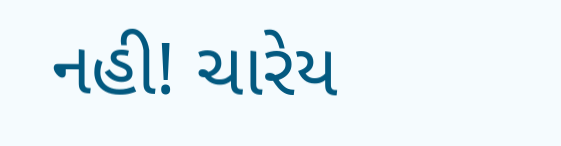નહી! ચારેય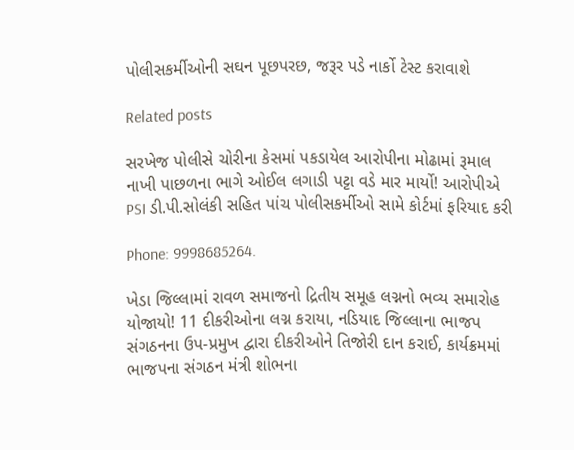પોલીસકર્મીઓની સઘન પૂછપરછ, જરૂર પડે નાર્કો ટેસ્ટ કરાવાશે

Related posts

સરખેજ પોલીસે ચોરીના કેસમાં પકડાયેલ આરોપીના મોઢામાં રૂમાલ નાખી પાછળના ભાગે ઓઈલ લગાડી પટ્ટા વડે માર માર્યો! આરોપીએ PSI ડી.પી.સોલંકી સહિત પાંચ પોલીસકર્મીઓ સામે કોર્ટમાં ફરિયાદ કરી

Phone: 9998685264.

ખેડા જિલ્લામાં રાવળ સમાજનો દ્રિતીય સમૂહ લગ્નનો ભવ્ય સમારોહ યોજાયો! 11 દીકરીઓના લગ્ન કરાયા, નડિયાદ જિલ્લાના ભાજપ સંગઠનના ઉપ-પ્રમુખ દ્વારા દીકરીઓને તિજોરી દાન કરાઈ, કાર્યક્રમમાં ભાજપના સંગઠન મંત્રી શોભના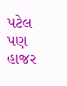પટેલ પણ હાજર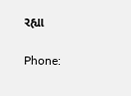રહ્યા

Phone: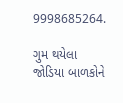9998685264.

ગુમ થયેલા જોડિયા બાળકોને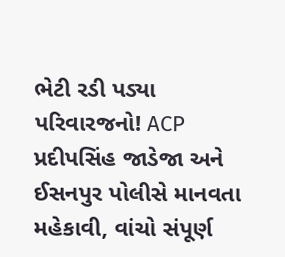ભેટી રડી પડ્યા પરિવારજનો! ACP પ્રદીપસિંહ જાડેજા અને ઈસનપુર પોલીસે માનવતા મહેકાવી, વાંચો સંપૂર્ણ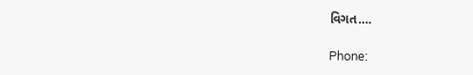વિગત….

Phone: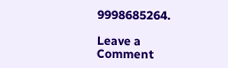9998685264.

Leave a Comment